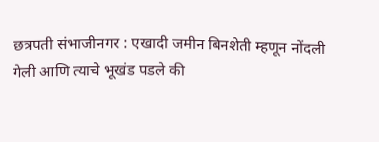छत्रपती संभाजीनगर : एखादी जमीन बिनशेती म्हणून नोंदली गेली आणि त्याचे भूखंड पडले की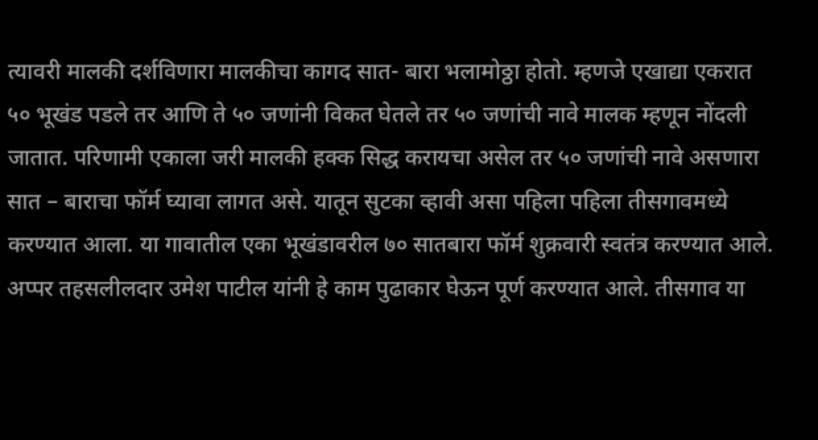त्यावरी मालकी दर्शविणारा मालकीचा कागद सात- बारा भलामोठ्ठा होतो. म्हणजे एखाद्या एकरात ५० भूखंड पडले तर आणि ते ५० जणांनी विकत घेतले तर ५० जणांची नावे मालक म्हणून नोंदली जातात. परिणामी एकाला जरी मालकी हक्क सिद्ध करायचा असेल तर ५० जणांची नावे असणारा सात – बाराचा फॉर्म घ्यावा लागत असे. यातून सुटका व्हावी असा पहिला पहिला तीसगावमध्ये करण्यात आला. या गावातील एका भूखंडावरील ७० सातबारा फॉर्म शुक्रवारी स्वतंत्र करण्यात आले. अप्पर तहसलीलदार उमेश पाटील यांनी हे काम पुढाकार घेऊन पूर्ण करण्यात आले. तीसगाव या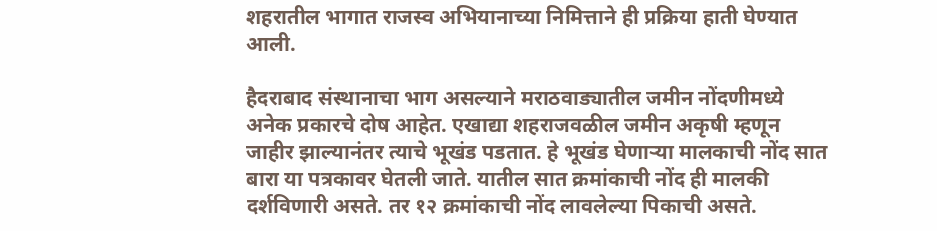शहरातील भागात राजस्व अभियानाच्या निमित्ताने ही प्रक्रिया हाती घेण्यात आली.

हैदराबाद संस्थानाचा भाग असल्याने मराठवाड्यातील जमीन नोंदणीमध्ये अनेक प्रकारचे दोष आहेत. एखाद्या शहराजवळील जमीन अकृषी म्हणून जाहीर झाल्यानंतर त्याचे भूखंड पडतात. हे भूखंड घेणाऱ्या मालकाची नोंद सात बारा या पत्रकावर घेतली जाते. यातील सात क्रमांकाची नोंद ही मालकी दर्शविणारी असते. तर १२ क्रमांकाची नोंद लावलेल्या पिकाची असते.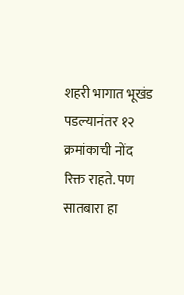शहरी भागात भूखंड पडल्यानंतर १२ क्रमांकाची नोंद रिक्त राहते. पण सातबारा हा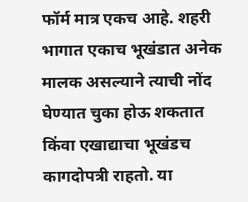फॉर्म मात्र एकच आहे. शहरी भागात एकाच भूखंडात अनेक मालक असल्याने त्याची नोंद घेण्यात चुका होऊ शकतात किंवा एखाद्याचा भूखंडच कागदोपत्री राहतो. या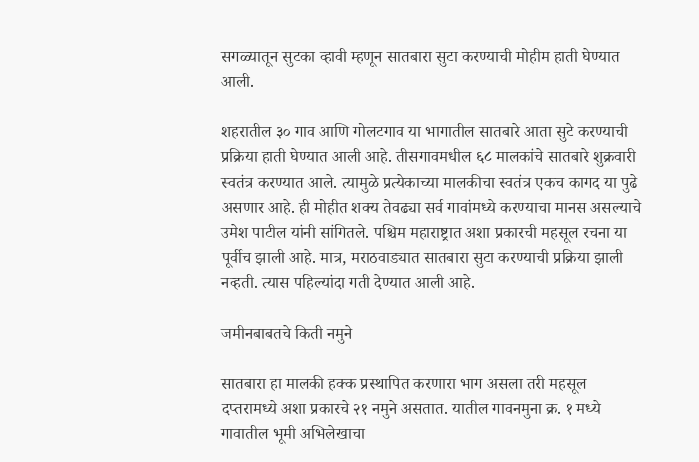सगळ्यातून सुटका व्हावी म्हणून सातबारा सुटा करण्याची मोहीम हाती घेण्यात आली.

शहरातील ३० गाव आणि गोलटगाव या भागातील सातबारे आता सुटे करण्याची प्रक्रिया हाती घेण्यात आली आहे. तीसगावमधील ६८ मालकांचे सातबारे शुक्रवारी स्वतंत्र करण्यात आले. त्यामुळे प्रत्येकाच्या मालकीचा स्वतंत्र एकच कागद या पुढे असणार आहे. ही मोहीत शक्य तेवढ्या सर्व गावांमध्ये करण्याचा मानस असल्याचे उमेश पाटील यांनी सांगितले. पश्चिम महाराष्ट्रात अशा प्रकारची महसूल रचना या पूर्वीच झाली आहे. मात्र, मराठवाड्यात सातबारा सुटा करण्याची प्रक्रिया झाली नव्हती. त्यास पहिल्यांदा गती देण्यात आली आहे.

जमीनबाबतचे किती नमुने

सातबारा हा मालकी हक्क प्रस्थापित करणारा भाग असला तरी महसूल दप्तरामध्ये अशा प्रकारचे २१ नमुने असतात. यातील गावनमुना क्र. १ मध्ये गावातील भूमी अभिलेखाचा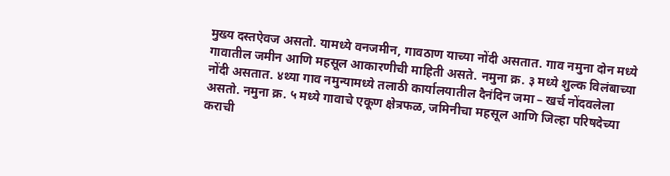मुख्य दस्तऐवज असतो. यामध्ये वनजमीन, गावठाण याच्या नोंदी असतात. गाव नमुना दोन मध्ये गावातील जमीन आणि महसूल आकारणीची माहिती असते. नमुना क्र. ३ मध्ये शुल्क विलंबाच्या नोंदी असतात. ४थ्या गाव नमुन्यामध्ये तलाठी कार्यालयातील दैनंदिन जमा – खर्च नोंदवलेला असतो. नमुना क्र. ५ मध्ये गावाचे एकूण क्षेत्रफळ, जमिनीचा महसूल आणि जिल्हा परिषदेच्या कराची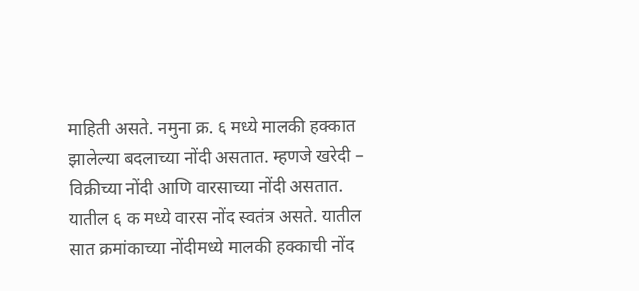माहिती असते. नमुना क्र. ६ मध्ये मालकी हक्कात झालेल्या बदलाच्या नोंदी असतात. म्हणजे खरेदी – विक्रीच्या नोंदी आणि वारसाच्या नोंदी असतात. यातील ६ क मध्ये वारस नोंद स्वतंत्र असते. यातील सात क्रमांकाच्या नोंदीमध्ये मालकी हक्काची नोंद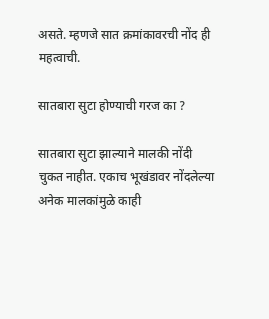असते. म्हणजे सात क्रमांकावरची नोंद ही महत्वाची.

सातबारा सुटा होण्याची गरज का ?

सातबारा सुटा झाल्याने मालकी नोंदी चुकत नाहीत. एकाच भूखंडावर नोंदलेल्या अनेक मालकांमुळे काही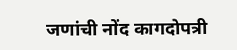जणांची नोंद कागदोपत्री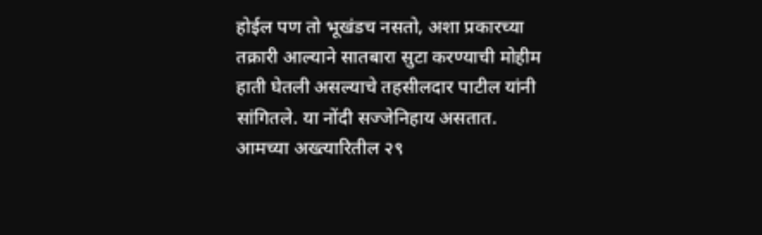होईल पण तो भूखंडच नसतो, अशा प्रकारच्या तक्रारी आल्याने सातबारा सुटा करण्याची मोहीम हाती घेतली असल्याचे तहसीलदार पाटील यांनी सांगितले. या नोंदी सज्जेनिहाय असतात. आमच्या अख्त्यारितील २९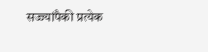सज्ज्यांपैकी प्रत्येक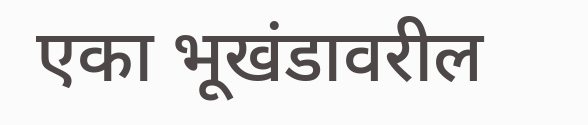एका भूखंडावरील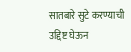सातबारे सुटे करण्याची उद्दिष्ट घेऊन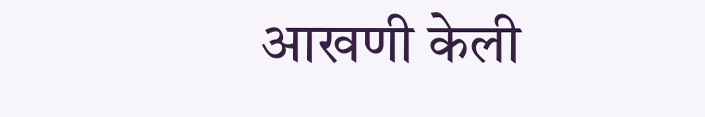आखणी केली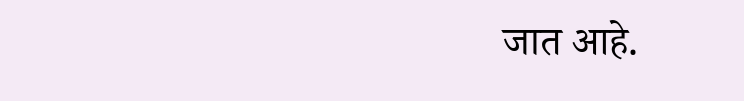जात आहे.